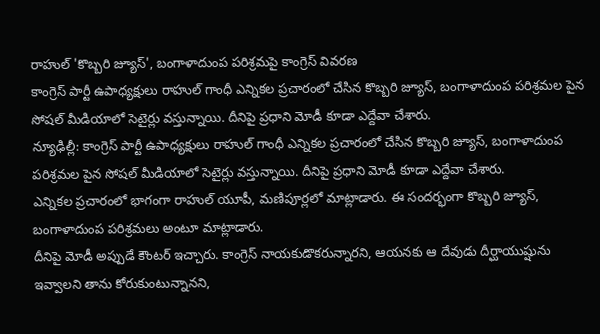రాహుల్ 'కొబ్బరి జ్యూస్', బంగాళాదుంప పరిశ్రమపై కాంగ్రెస్ వివరణ
కాంగ్రెస్ పార్టీ ఉపాధ్యక్షులు రాహుల్ గాంధీ ఎన్నికల ప్రచారంలో చేసిన కొబ్బరి జ్యూస్, బంగాళాదుంప పరిశ్రమల పైన సోషల్ మీడియాలో సెటైర్లు వస్తున్నాయి. దీనిపై ప్రధాని మోడీ కూడా ఎద్దేవా చేశారు.
న్యూఢిల్లీ: కాంగ్రెస్ పార్టీ ఉపాధ్యక్షులు రాహుల్ గాంధీ ఎన్నికల ప్రచారంలో చేసిన కొబ్బరి జ్యూస్, బంగాళాదుంప పరిశ్రమల పైన సోషల్ మీడియాలో సెటైర్లు వస్తున్నాయి. దీనిపై ప్రధాని మోడీ కూడా ఎద్దేవా చేశారు.
ఎన్నికల ప్రచారంలో భాగంగా రాహుల్ యూపీ, మణిపూర్లలో మాట్లాడారు. ఈ సందర్భంగా కొబ్బరి జ్యూస్, బంగాళాదుంప పరిశ్రమలు అంటూ మాట్లాడారు.
దీనిపై మోడీ అప్పుడే కౌంటర్ ఇచ్చారు. కాంగ్రెస్ నాయకుడొకరున్నారని, ఆయనకు ఆ దేవుడు దీర్ఘాయుష్షును ఇవ్వాలని తాను కోరుకుంటున్నానని,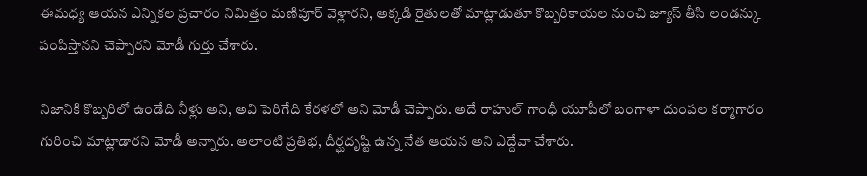ఈమధ్య ఆయన ఎన్నికల ప్రచారం నిమిత్తం మణిపూర్ వెళ్లారని, అక్కడి రైతులతో మాట్లాడుతూ కొబ్బరికాయల నుంచి జ్యూస్ తీసి లండన్కు పంపిస్తానని చెప్పారని మోడీ గుర్తు చేశారు.

నిజానికి కొబ్బరిలో ఉండేది నీళ్లు అని, అవి పెరిగేది కేరళలో అని మోడీ చెప్పారు. అదే రాహుల్ గాంధీ యూపీలో బంగాళా దుంపల కర్మాగారం గురించి మాట్లాడారని మోడీ అన్నారు. అలాంటి ప్రతిభ, దీర్ఘదృష్టి ఉన్న నేత ఆయన అని ఎద్దేవా చేశారు.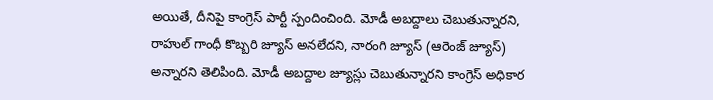అయితే, దీనిపై కాంగ్రెస్ పార్టీ స్పందించింది. మోడీ అబద్దాలు చెబుతున్నారని, రాహుల్ గాంధీ కొబ్బరి జ్యూస్ అనలేదని, నారంగి జ్యూస్ (ఆరెంజ్ జ్యూస్) అన్నారని తెలిపింది. మోడీ అబద్దాల జ్యూస్లు చెబుతున్నారని కాంగ్రెస్ అధికార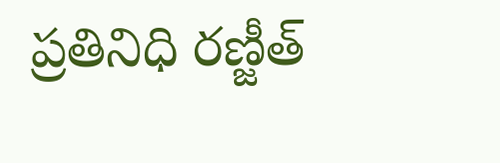ప్రతినిధి రణ్జీత్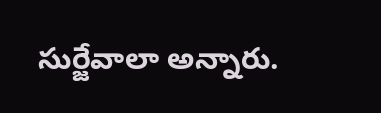సుర్జేవాలా అన్నారు.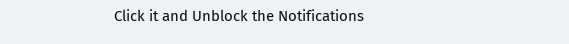Click it and Unblock the Notifications